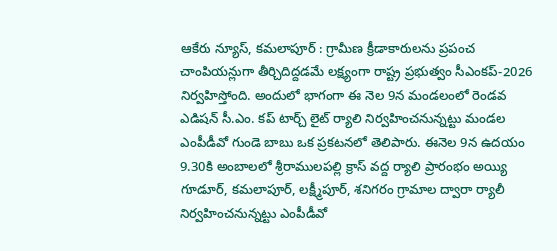ఆకేరు న్యూస్, కమలాపూర్ : గ్రామీణ క్రీడాకారులను ప్రపంచ చాంపియన్లుగా తీర్చిదిద్దడమే లక్ష్యంగా రాష్ట్ర ప్రభుత్వం సీఎంకప్-2026 నిర్వహిస్తోంది. అందులో భాగంగా ఈ నెల 9న మండలంలో రెండవ ఎడిషన్ సీ.ఎం. కప్ టార్చ్ లైట్ ర్యాలి నిర్వహించనున్నట్టు మండల ఎంపీడీవో గుండె బాబు ఒక ప్రకటనలో తెలిపారు. ఈనెల 9న ఉదయం 9.30కి అంబాలలో శ్రీరాములపల్లి క్రాస్ వద్ద ర్యాలి ప్రారంభం అయ్యి గూడూర్, కమలాపూర్, లక్ష్మీపూర్, శనిగరం గ్రామాల ద్వారా ర్యాలీ నిర్వహించనున్నట్టు ఎంపీడీవో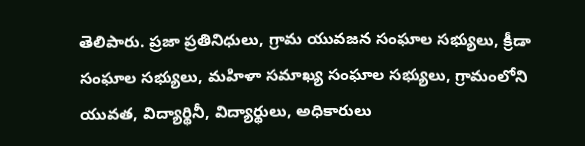తెలిపారు. ప్రజా ప్రతినిధులు, గ్రామ యువజన సంఘాల సభ్యులు, క్రీడా సంఘాల సభ్యులు, మహిళా సమాఖ్య సంఘాల సభ్యులు, గ్రామంలోని యువత, విద్యార్థినీ, విద్యార్థులు, అధికారులు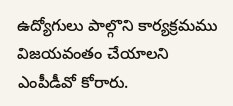ఉద్యోగులు పాల్గొని కార్యక్రమము విజయవంతం చేయాలని ఎంపీడీవో కోరారు.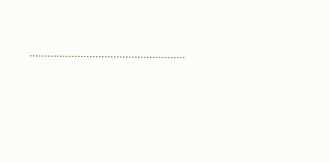…………………………………………….